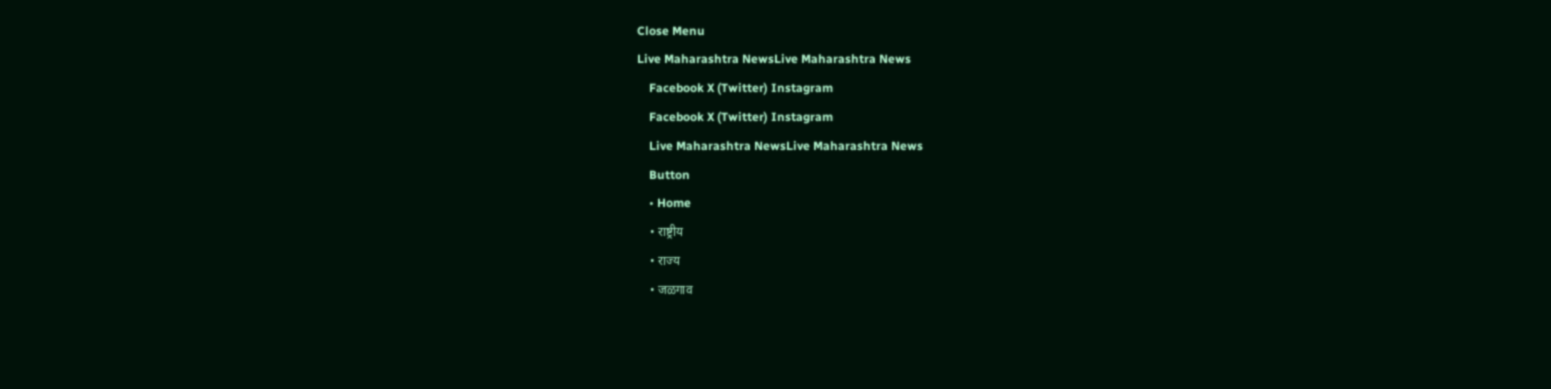Close Menu
Live Maharashtra NewsLive Maharashtra News
    Facebook X (Twitter) Instagram
    Facebook X (Twitter) Instagram
    Live Maharashtra NewsLive Maharashtra News
    Button
    • Home
    • राष्ट्रीय
    • राज्य
    • जळगाव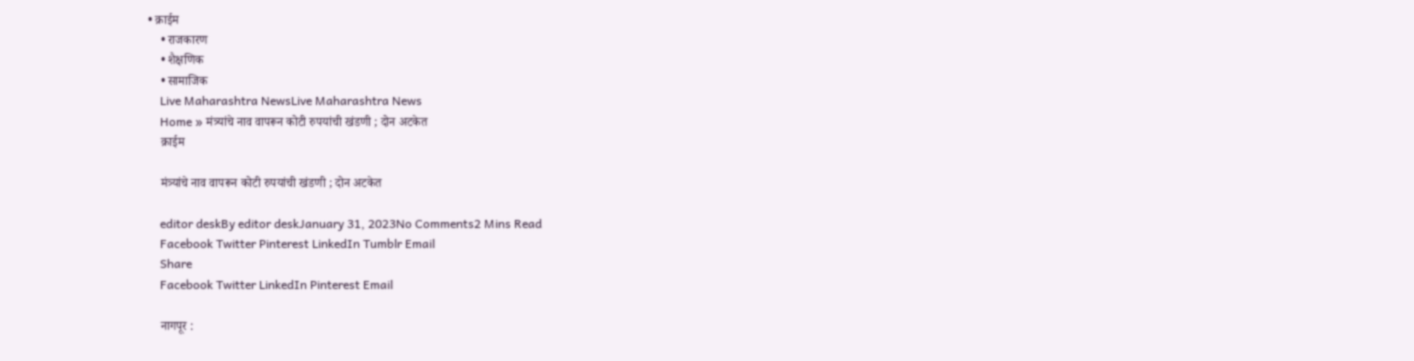• क्राईम
    • राजकारण
    • शैक्षणिक
    • सामाजिक
    Live Maharashtra NewsLive Maharashtra News
    Home » मंत्र्यांचे नाव वापरून कोटी रुपयांची खंडणी ; दोन अटकेत
    क्राईम

    मंत्र्यांचे नाव वापरून कोटी रुपयांची खंडणी ; दोन अटकेत

    editor deskBy editor deskJanuary 31, 2023No Comments2 Mins Read
    Facebook Twitter Pinterest LinkedIn Tumblr Email
    Share
    Facebook Twitter LinkedIn Pinterest Email

    नागपूर :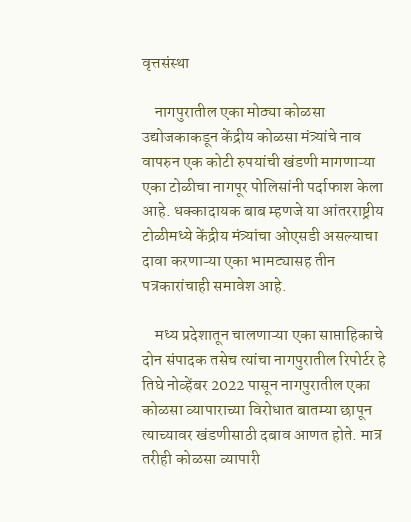वृत्तसंस्था

    नागपुरातील एका मोठ्या कोळसा उद्योजकाकडून केंद्रीय कोळसा मंत्र्यांचे नाव वापरुन एक कोटी रुपयांची खंडणी मागणाऱ्या एका टोळीचा नागपूर पोलिसांनी पर्दाफाश केला आहे. धक्कादायक बाब म्हणजे या आंतरराष्ट्रीय टोळीमध्ये केंद्रीय मंत्र्यांचा ओएसडी असल्याचा दावा करणाऱ्या एका भामट्यासह तीन पत्रकारांचाही समावेश आहे.

    मध्य प्रदेशातून चालणाऱ्या एका साप्ताहिकाचे दोन संपादक तसेच त्यांचा नागपुरातील रिपोर्टर हे तिघे नोव्हेंबर 2022 पासून नागपुरातील एका कोळसा व्यापाराच्या विरोधात बातम्या छापून त्याच्यावर खंडणीसाठी दबाव आणत होते. मात्र तरीही कोळसा व्यापारी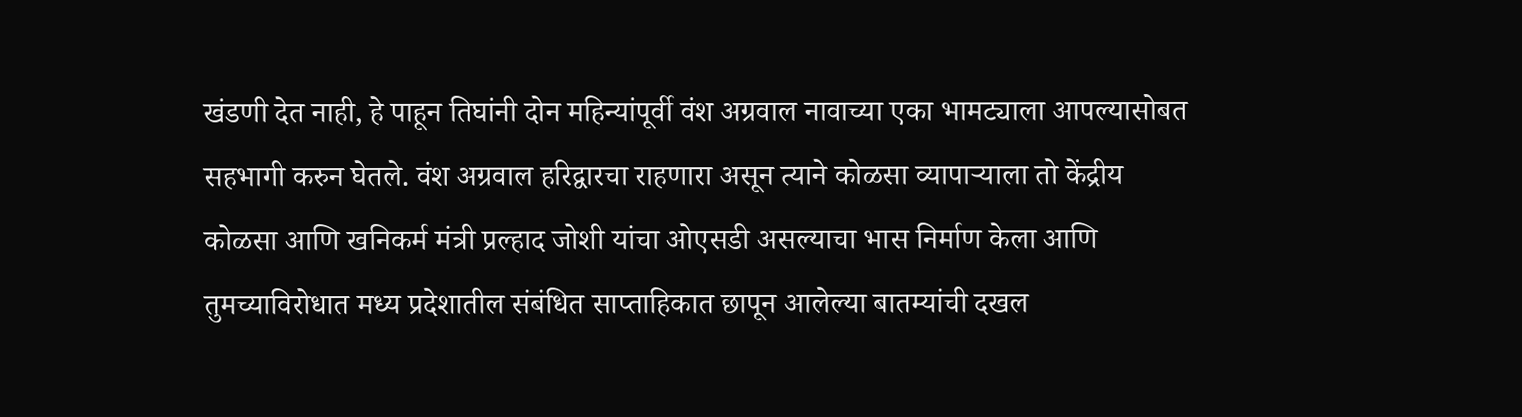खंडणी देत नाही, हे पाहून तिघांनी दोन महिन्यांपूर्वी वंश अग्रवाल नावाच्या एका भामट्याला आपल्यासोबत सहभागी करुन घेतले. वंश अग्रवाल हरिद्वारचा राहणारा असून त्याने कोळसा व्यापाऱ्याला तो केंद्रीय कोळसा आणि खनिकर्म मंत्री प्रल्हाद जोशी यांचा ओएसडी असल्याचा भास निर्माण केला आणि तुमच्याविरोधात मध्य प्रदेशातील संबंधित साप्ताहिकात छापून आलेल्या बातम्यांची दखल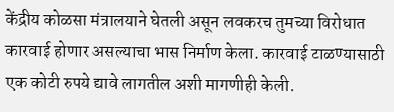केंद्रीय कोळसा मंत्रालयाने घेतली असून लवकरच तुमच्या विरोधात कारवाई होणार असल्याचा भास निर्माण केला. कारवाई टाळण्यासाठी एक कोटी रुपये द्यावे लागतील अशी मागणीही केली.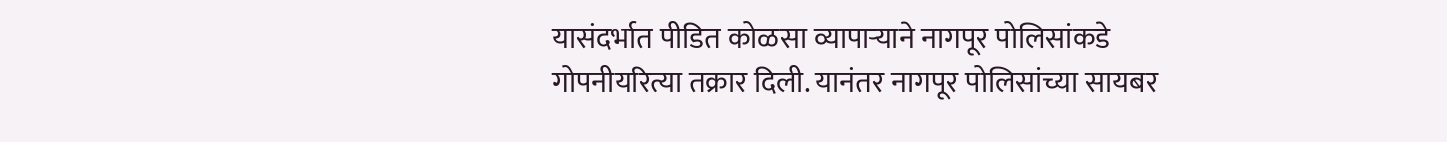यासंदर्भात पीडित कोळसा व्यापाऱ्याने नागपूर पोलिसांकडे गोपनीयरित्या तक्रार दिली. यानंतर नागपूर पोलिसांच्या सायबर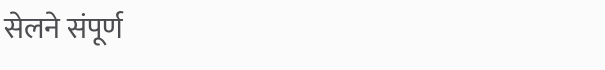सेलने संपूर्ण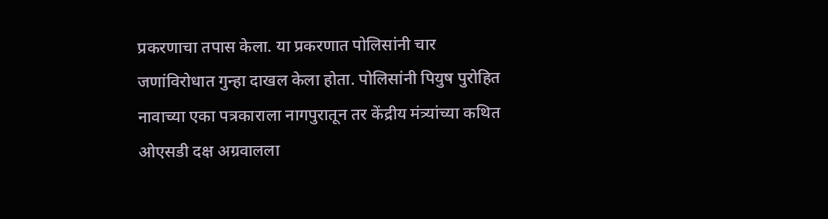प्रकरणाचा तपास केला. या प्रकरणात पोलिसांनी चार जणांविरोधात गुन्हा दाखल केला होता. पोलिसांनी पियुष पुरोहित नावाच्या एका पत्रकाराला नागपुरातून तर केंद्रीय मंत्र्यांच्या कथित ओएसडी दक्ष अग्रवालला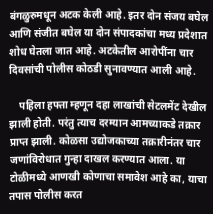बंगळुरुमधून अटक केली आहे. इतर दोन संजय बघेल आणि संजीत बघेल या दोन संपादकांचा मध्य प्रदेशात शोध घेतला जात आहे. अटकेतील आरोपींना चार दिवसांची पोलीस कोठडी सुनावण्यात आली आहे.

    पहिला हफ्ता म्हणून दहा लाखांची सेटलमेंट देखील झाली होती. परंतु त्याच दरम्यान आमच्याकडे तक्रार प्राप्त झाली. कोळसा उद्योजकाच्या तक्रारीनंतर चार जणांविरोधात गुन्हा दाखल करण्यात आला. या टोळीमध्ये आणखी कोणाचा समावेश आहे का, याचा तपास पोलीस करत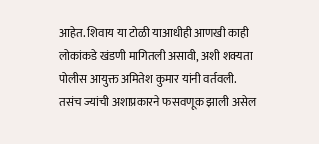आहेत. शिवाय या टोळी याआधीही आणखी काही लोकांकडे खंडणी मागितली असावी, अशी शक्यता पोलीस आयुक्त अमितेश कुमार यांनी वर्तवली. तसंच ज्यांची अशाप्रकारने फसवणूक झाली असेल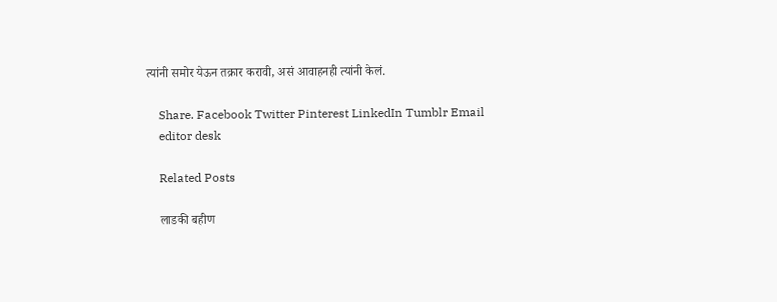त्यांनी समोर येऊन तक्रार करावी, असं आवाहनही त्यांनी केलं.

    Share. Facebook Twitter Pinterest LinkedIn Tumblr Email
    editor desk

    Related Posts

    लाडकी बहीण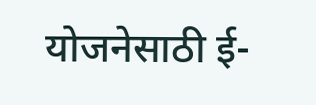योजनेसाठी ई-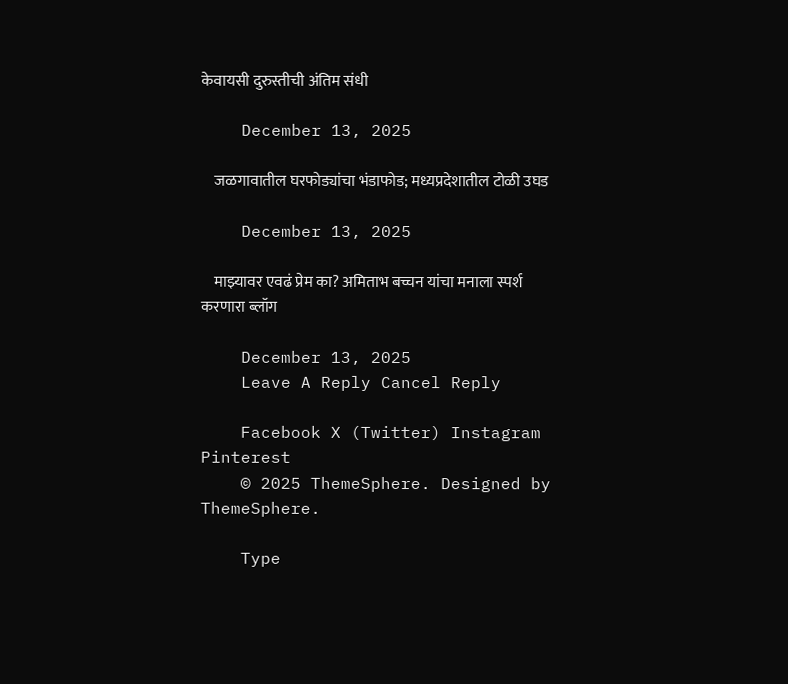केवायसी दुरुस्तीची अंतिम संधी

    December 13, 2025

    जळगावातील घरफोड्यांचा भंडाफोड; मध्यप्रदेशातील टोळी उघड

    December 13, 2025

    माझ्यावर एवढं प्रेम का? अमिताभ बच्चन यांचा मनाला स्पर्श करणारा ब्लॉग

    December 13, 2025
    Leave A Reply Cancel Reply

    Facebook X (Twitter) Instagram Pinterest
    © 2025 ThemeSphere. Designed by ThemeSphere.

    Type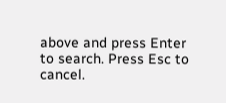above and press Enter to search. Press Esc to cancel.